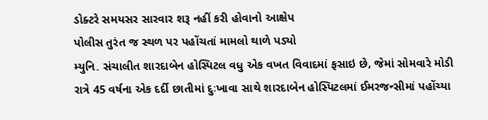ડોક્ટરે સમયસર સારવાર શરૂ નહીં કરી હોવાનો આક્ષેપ
પોલીસ તુરંત જ સ્થળ પર પહોંચતાં મામલો થાળે પડ્યો
મ્યુનિ. સંચાલીત શારદાબેન હોસ્પિટલ વધુ એક વખત વિવાદમાં ફસાઇ છે, જેમાં સોમવારે મોડી રાત્રે 45 વર્ષના એક દર્દી છાતીમાં દુઃખાવા સાથે શારદાબેન હોસ્પિટલમાં ઈમરજન્સીમાં પહોંચ્યા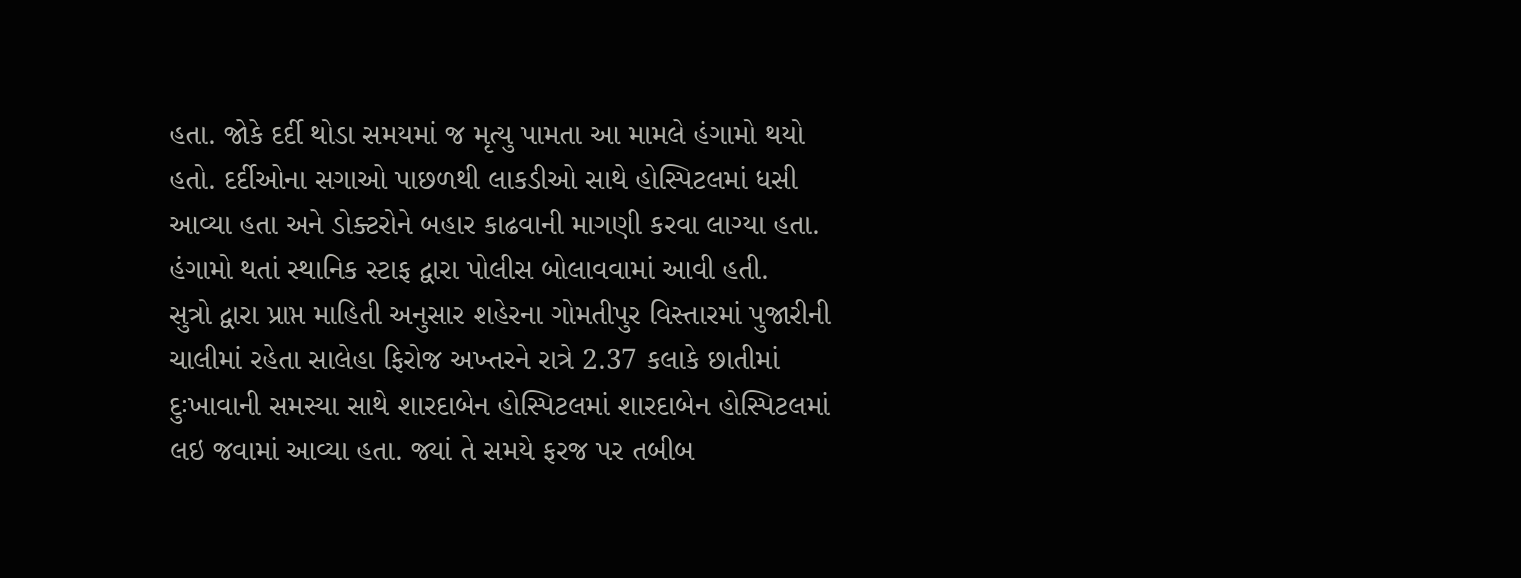હતા. જોકે દર્દી થોડા સમયમાં જ મૃત્યુ પામતા આ મામલે હંગામો થયો હતો. દર્દીઓના સગાઓ પાછળથી લાકડીઓ સાથે હોસ્પિટલમાં ધસી આવ્યા હતા અને ડોક્ટરોને બહાર કાઢવાની માગણી કરવા લાગ્યા હતા. હંગામો થતાં સ્થાનિક સ્ટાફ દ્વારા પોલીસ બોલાવવામાં આવી હતી.
સુત્રો દ્વારા પ્રાપ્ત માહિતી અનુસાર શહેરના ગોમતીપુર વિસ્તારમાં પુજારીની ચાલીમાં રહેતા સાલેહા ફિરોજ અખ્તરને રાત્રે 2.37 કલાકે છાતીમાં દુઃખાવાની સમસ્યા સાથે શારદાબેન હોસ્પિટલમાં શારદાબેન હોસ્પિટલમાં લઇ જવામાં આવ્યા હતા. જ્યાં તે સમયે ફરજ પર તબીબ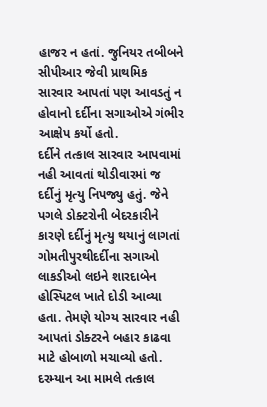હાજર ન હતાં. જુનિયર તબીબને સીપીઆર જેવી પ્રાથમિક સારવાર આપતાં પણ આવડતું ન હોવાનો દર્દીના સગાઓએ ગંભીર આક્ષેપ કર્યો હતો.
દર્દીને તત્કાલ સારવાર આપવામાં નહી આવતાં થોડીવારમાં જ દર્દીનું મૃત્યુ નિપજ્યુ હતું. જેને પગલે ડોક્ટરોની બેદરકારીને કારણે દર્દીનું મૃત્યુ થયાનું લાગતાં ગોમતીપુરથીદર્દીના સગાઓ લાકડીઓ લઇને શારદાબેન હોસ્પિટલ ખાતે દોડી આવ્યા હતા. તેમણે યોગ્ય સારવાર નહી આપતાં ડોક્ટરને બહાર કાઢવા માટે હોબાળો મચાવ્યો હતો. દરમ્યાન આ મામલે તત્કાલ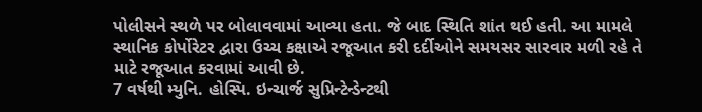પોલીસને સ્થળે પર બોલાવવામાં આવ્યા હતા. જે બાદ સ્થિતિ શાંત થઈ હતી. આ મામલે સ્થાનિક કોર્પોરેટર દ્વારા ઉચ્ચ કક્ષાએ રજૂઆત કરી દર્દીઓને સમયસર સારવાર મળી રહે તે માટે રજૂઆત કરવામાં આવી છે.
7 વર્ષથી મ્યુનિ. હોસ્પિ. ઇન્ચાર્જ સુપ્રિન્ટેન્ડેન્ટથી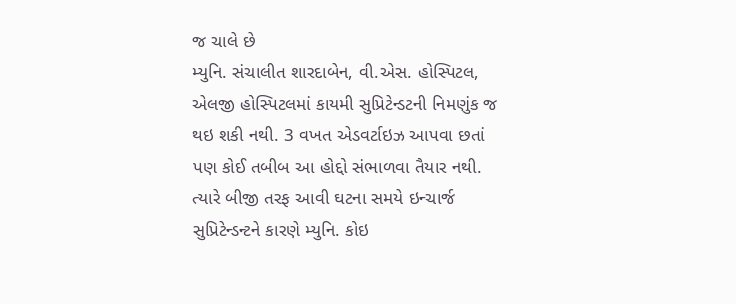જ ચાલે છે
મ્યુનિ. સંચાલીત શારદાબેન, વી.એસ. હોસ્પિટલ, એલજી હોસ્પિટલમાં કાયમી સુપ્રિટેન્ડટની નિમણુંક જ થઇ શકી નથી. 3 વખત એડવર્ટાઇઝ આપવા છતાં પણ કોઈ તબીબ આ હોદ્દો સંભાળવા તૈયાર નથી. ત્યારે બીજી તરફ આવી ઘટના સમયે ઇન્ચાર્જ સુપ્રિટેન્ડન્ટને કારણે મ્યુનિ. કોઇ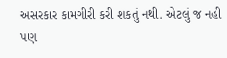અસરકાર કામગીરી કરી શકતું નથી. એટલું જ નહી પણ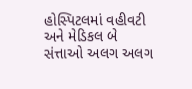હોસ્પિટલમાં વહીવટી અને મેડિકલ બે સંત્તાઓ અલગ અલગ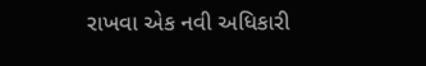રાખવા એક નવી અધિકારી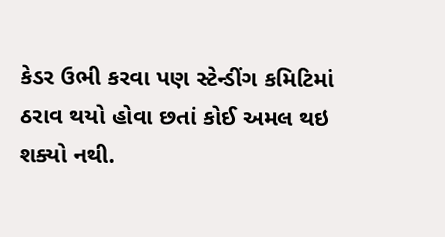કેડર ઉભી કરવા પણ સ્ટેન્ડીંગ કમિટિમાં ઠરાવ થયો હોવા છતાં કોઈ અમલ થઇ શક્યો નથી.